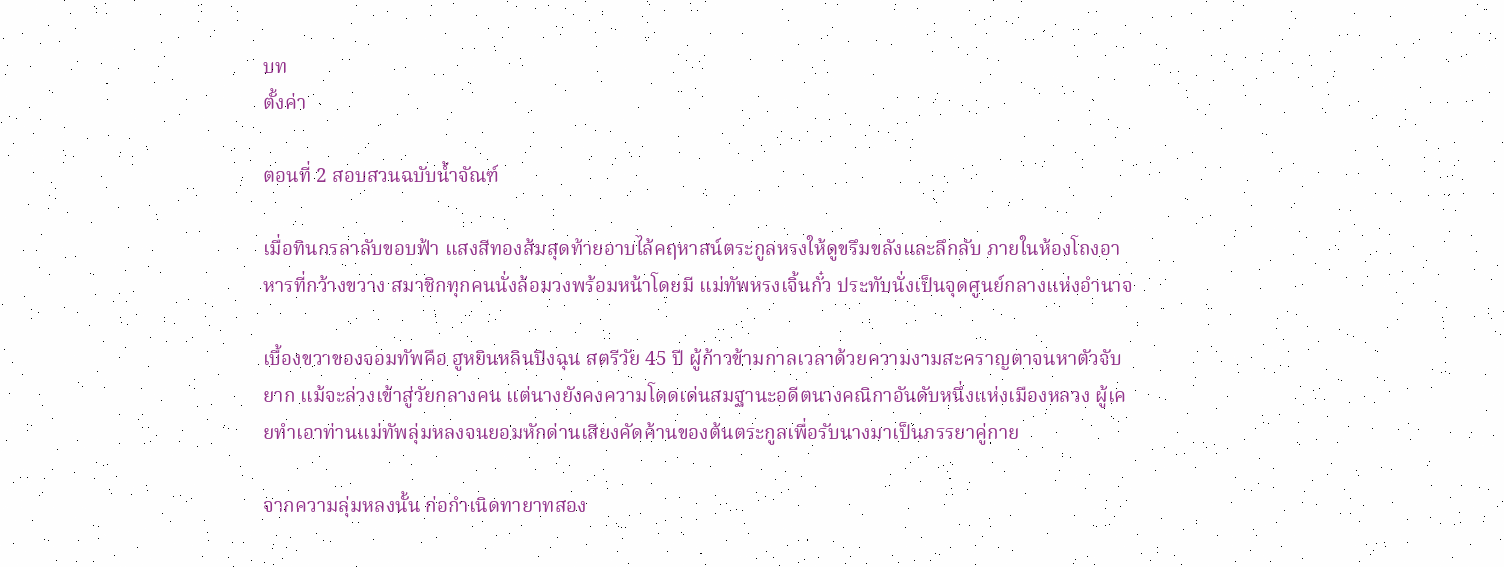บท
ตั้งค่า

ตอนที่ 2 สอบสวนฉบับน้ำจัณฑ์

เมื่อทินกรลาลับขอบฟ้า แสงสีทองส้มสุดท้ายอาบไล้คฤหาสน์ตระกูลหรงให้ดูขรึมขลังและลึกลับ ภายในห้องโถงอาหารที่กว้างขวาง สมาชิกทุกคนนั่งล้อมวงพร้อมหน้าโดยมี แม่ทัพหรงเจิ้นกั๋ว ประทับนั่งเป็นจุดศูนย์กลางแห่งอำนาจ

เบื้องขวาของจอมทัพคือ ฮูหยินหลินปิงฉุน สตรีวัย 45 ปี ผู้ก้าวข้ามกาลเวลาด้วยความงามสะคราญตาจนหาตัวจับยาก แม้จะล่วงเข้าสู่วัยกลางคน แต่นางยังคงความโดดเด่นสมฐานะอดีตนางคณิกาอันดับหนึ่งแห่งเมืองหลวง ผู้เคยทำเอาท่านแม่ทัพลุ่มหลงจนยอมหักด่านเสียงคัดค้านของต้นตระกูลเพื่อรับนางมาเป็นภรรยาคู่กาย

จากความลุ่มหลงนั้น ก่อกำเนิดทายาทสอง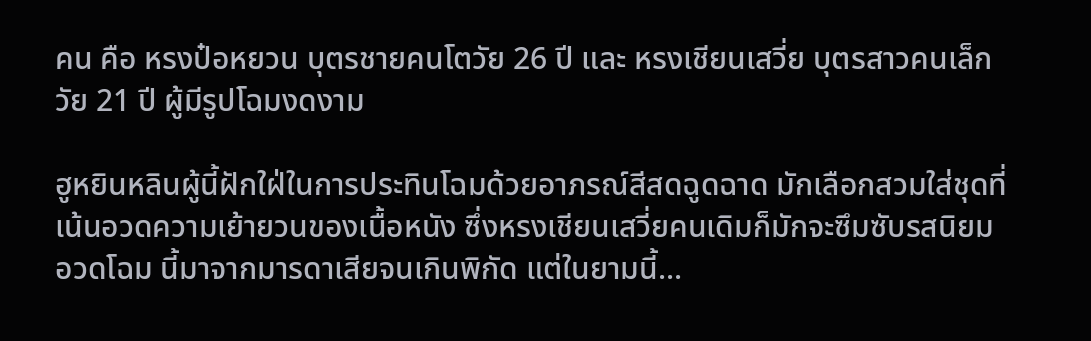คน คือ หรงป๋อหยวน บุตรชายคนโตวัย 26 ปี และ หรงเชียนเสวี่ย บุตรสาวคนเล็กวัย 21 ปี ผู้มีรูปโฉมงดงาม

ฮูหยินหลินผู้นี้ฝักใฝ่ในการประทินโฉมด้วยอาภรณ์สีสดฉูดฉาด มักเลือกสวมใส่ชุดที่เน้นอวดความเย้ายวนของเนื้อหนัง ซึ่งหรงเชียนเสวี่ยคนเดิมก็มักจะซึมซับรสนิยมอวดโฉม นี้มาจากมารดาเสียจนเกินพิกัด แต่ในยามนี้...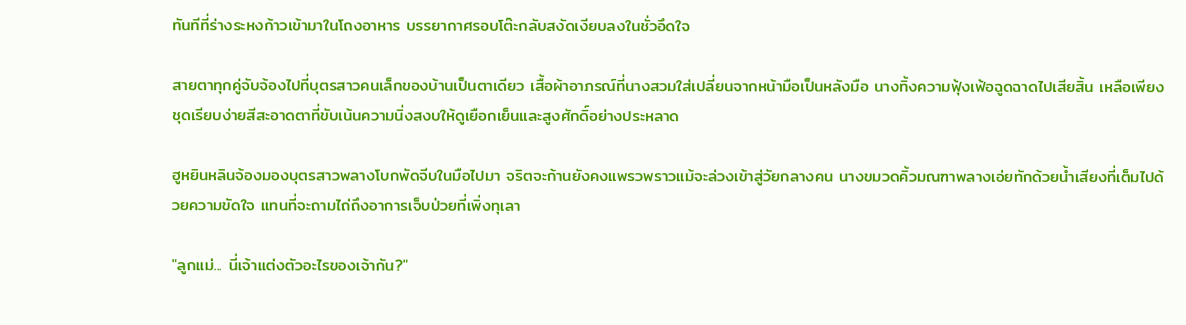ทันทีที่ร่างระหงก้าวเข้ามาในโถงอาหาร บรรยากาศรอบโต๊ะกลับสงัดเงียบลงในชั่วอึดใจ

สายตาทุกคู่จับจ้องไปที่บุตรสาวคนเล็กของบ้านเป็นตาเดียว เสื้อผ้าอาภรณ์ที่นางสวมใส่เปลี่ยนจากหน้ามือเป็นหลังมือ นางทิ้งความฟุ้งเฟ้อฉูดฉาดไปเสียสิ้น เหลือเพียงชุดเรียบง่ายสีสะอาดตาที่ขับเน้นความนิ่งสงบให้ดูเยือกเย็นและสูงศักดิ์อย่างประหลาด

ฮูหยินหลินจ้องมองบุตรสาวพลางโบกพัดจีบในมือไปมา จริตจะก้านยังคงแพรวพราวแม้จะล่วงเข้าสู่วัยกลางคน นางขมวดคิ้วมณฑาพลางเอ่ยทักด้วยน้ำเสียงที่เต็มไปด้วยความขัดใจ แทนที่จะถามไถ่ถึงอาการเจ็บป่วยที่เพิ่งทุเลา

"ลูกแม่... นี่เจ้าแต่งตัวอะไรของเจ้ากัน?"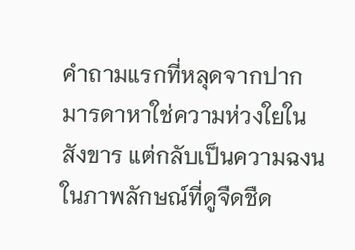คำถามแรกที่หลุดจากปากมารดาหาใช่ความห่วงใยในสังขาร แต่กลับเป็นความฉงนในภาพลักษณ์ที่ดูจืดชืด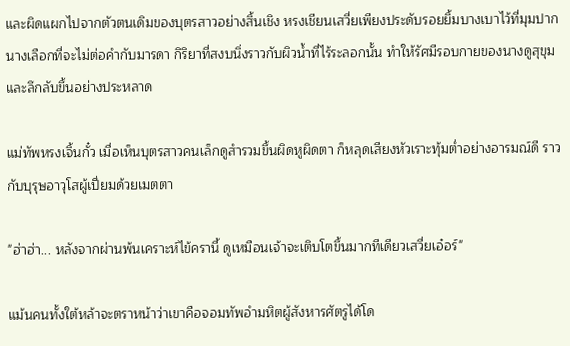และผิดแผกไปจากตัวตนเดิมของบุตรสาวอย่างสิ้นเชิง หรงเชียนเสวี่ยเพียงประดับรอยยิ้มบางเบาไว้ที่มุมปาก นางเลือกที่จะไม่ต่อคำกับมารดา กิริยาที่สงบนิ่งราวกับผิวน้ำที่ไร้ระลอกนั้น ทำให้รัศมีรอบกายของนางดูสุขุมและลึกลับขึ้นอย่างประหลาด

แม่ทัพหรงเจิ้นกั๋ว เมื่อเห็นบุตรสาวคนเล็กดูสำรวมขึ้นผิดหูผิดตา ก็หลุดเสียงหัวเราะทุ้มต่ำอย่างอารมณ์ดี ราวกับบุรุษอาวุโสผู้เปี่ยมด้วยเมตตา

"ฮ่าฮ่า... หลังจากผ่านพ้นเคราะห์ไข้ครานี้ ดูเหมือนเจ้าจะเติบโตขึ้นมากทีเดียวเสวี่ยเอ๋อร์"

แม้นคนทั้งใต้หล้าจะตราหน้าว่าเขาคือจอมทัพอำมหิตผู้สังหารศัตรูได้โด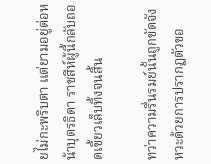ยไม่กะพริบตา แต่ยามอยู่ต่อหน้าบุตรธิดา ราชสีห์ผู้นี้กลับถอดเขี้ยวเล็บทิ้งจนสิ้น

ทว่าความรื่นรมย์นั้นถูกขัดจังหวะด้วยการปรากฏตัวขอ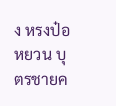ง หรงป๋อหยวน บุตรชายค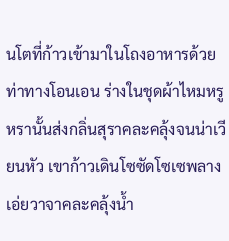นโตที่ก้าวเข้ามาในโถงอาหารด้วยท่าทางโอนเอน ร่างในชุดผ้าไหมหรูหรานั้นส่งกลิ่นสุราคละคลุ้งจนน่าเวียนหัว เขาก้าวเดินโซซัดโซเซพลางเอ่ยวาจาคละคลุ้งน้ำ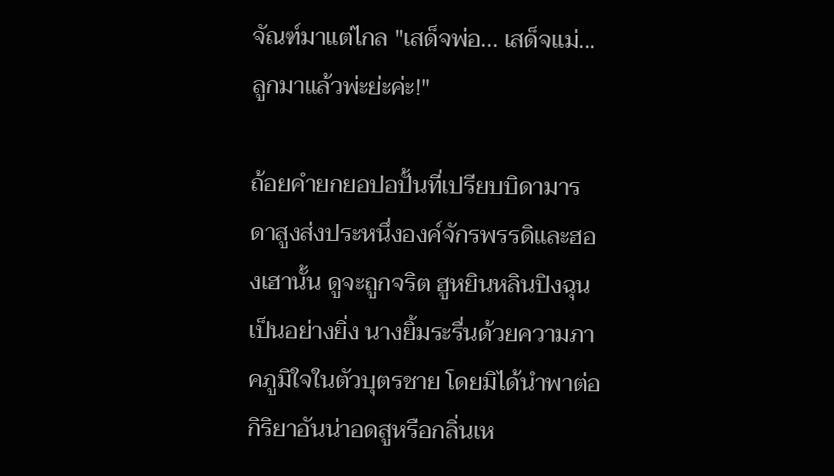จัณฑ์มาแต่ไกล "เสด็จพ่อ... เสด็จแม่... ลูกมาแล้วพ่ะย่ะค่ะ!"

ถ้อยคำยกยอปอปั้นที่เปรียบบิดามารดาสูงส่งประหนึ่งองค์จักรพรรดิและฮองเฮานั้น ดูจะถูกจริต ฮูหยินหลินปิงฉุน เป็นอย่างยิ่ง นางยิ้มระรื่นด้วยความภาคภูมิใจในตัวบุตรชาย โดยมิได้นำพาต่อกิริยาอันน่าอดสูหรือกลิ่นเห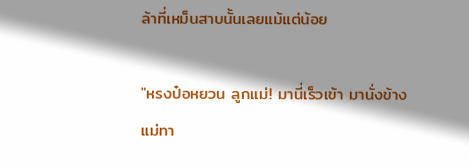ล้าที่เหม็นสาบนั้นเลยแม้แต่น้อย

"หรงป๋อหยวน ลูกแม่! มานี่เร็วเข้า มานั่งข้างแม่ทา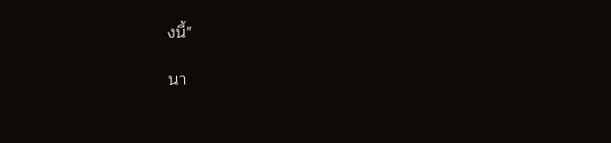งนี้"

นา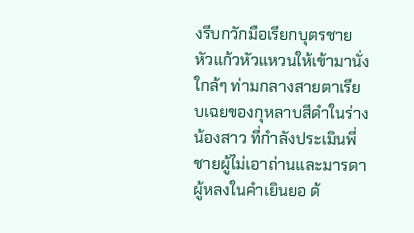งรีบกวักมือเรียกบุตรชายหัวแก้วหัวแหวนให้เข้ามานั่งใกล้ๆ ท่ามกลางสายตาเรียบเฉยของกุหลาบสีดำในร่างน้องสาว ที่กำลังประเมินพี่ชายผู้ไม่เอาถ่านและมารดาผู้หลงในคำเยินยอ ด้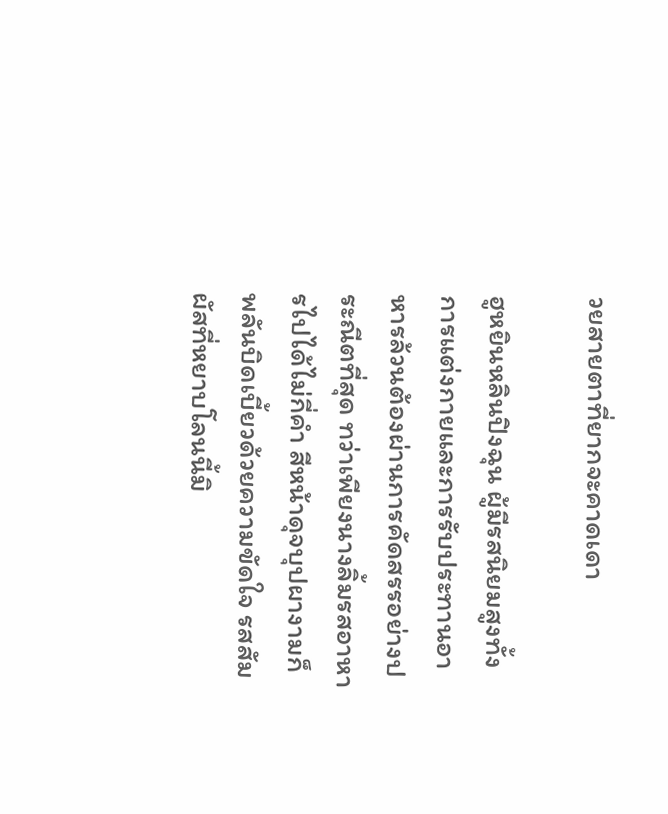วยสายตาที่ยากจะคาดเดา

ฮูหยินหลินปิงฉุน ผู้มีรสนิยมสูงทั้งการแต่งกายและการรับประทานอาหารล้วนต้องผ่านการคัดสรรอย่างประณีตที่สุด ทว่าเพียงนางลิ้มรสอาหารไปได้ไม่กี่คำ สีหน้าดุจบุปผางามก็พลันบิดเบี้ยวด้วยความขัดใจ รสสัมผัสที่หยาบโลนนี้มิ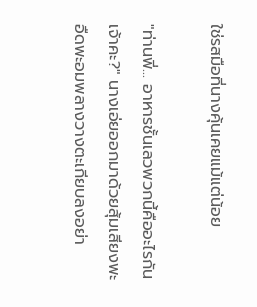ใช่รสมือที่นางคุ้นเคยแม้แต่น้อย

"ท่านพี่... อาหารชั้นเลวพวกนี้คืออะไรกันเจ้าคะ?" นางเอ่ยออกมาด้วยสุ้มเสียงพะอืดพะอมพลางวางตะเกียบลงอย่า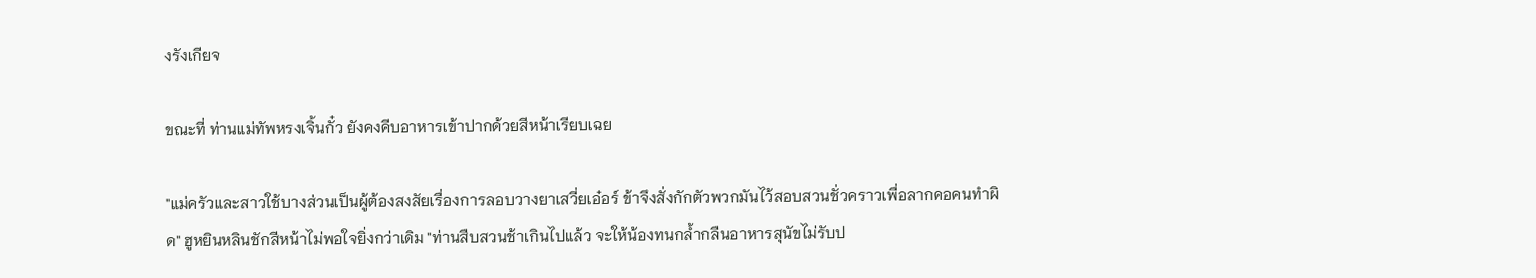งรังเกียจ

ขณะที่ ท่านแม่ทัพหรงเจิ้นกั๋ว ยังคงคีบอาหารเข้าปากด้วยสีหน้าเรียบเฉย

"แม่ครัวและสาวใช้บางส่วนเป็นผู้ต้องสงสัยเรื่องการลอบวางยาเสวี่ยเอ๋อร์ ข้าจึงสั่งกักตัวพวกมันไว้สอบสวนชั่วคราวเพื่อลากคอคนทำผิด" ฮูหยินหลินชักสีหน้าไม่พอใจยิ่งกว่าเดิม "ท่านสืบสวนช้าเกินไปแล้ว จะให้น้องทนกล้ำกลืนอาหารสุนัขไม่รับป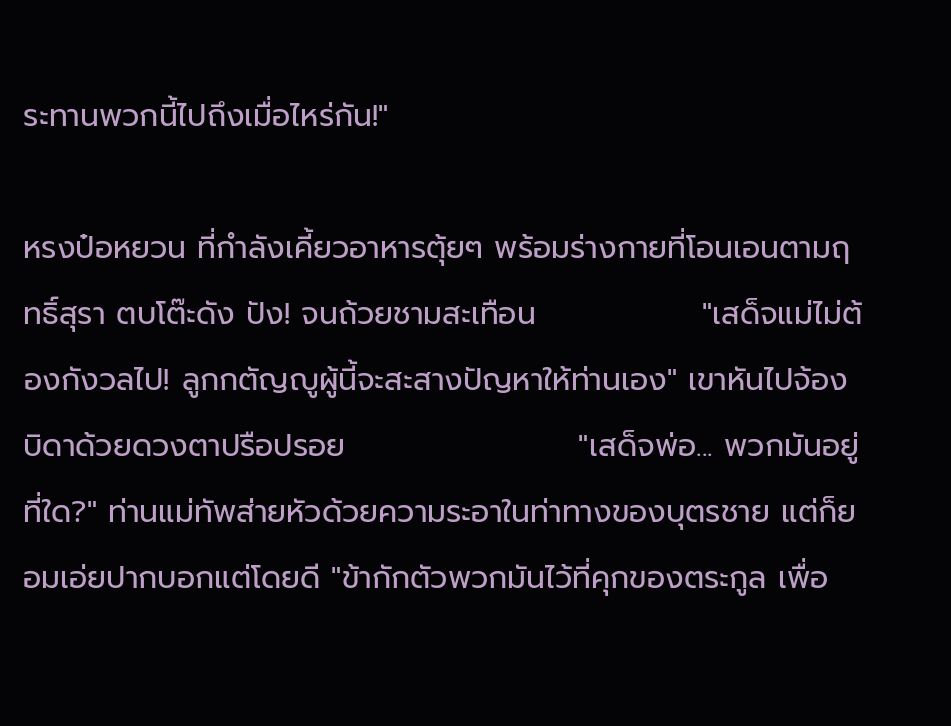ระทานพวกนี้ไปถึงเมื่อไหร่กัน!"

หรงป๋อหยวน ที่กำลังเคี้ยวอาหารตุ้ยๆ พร้อมร่างกายที่โอนเอนตามฤทธิ์สุรา ตบโต๊ะดัง ปัง! จนถ้วยชามสะเทือน               "เสด็จแม่ไม่ต้องกังวลไป! ลูกกตัญญูผู้นี้จะสะสางปัญหาให้ท่านเอง" เขาหันไปจ้องบิดาด้วยดวงตาปรือปรอย                     "เสด็จพ่อ... พวกมันอยู่ที่ใด?" ท่านแม่ทัพส่ายหัวด้วยความระอาในท่าทางของบุตรชาย แต่ก็ยอมเอ่ยปากบอกแต่โดยดี "ข้ากักตัวพวกมันไว้ที่คุกของตระกูล เพื่อ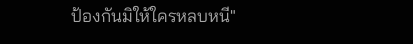ป้องกันมิให้ใครหลบหนี"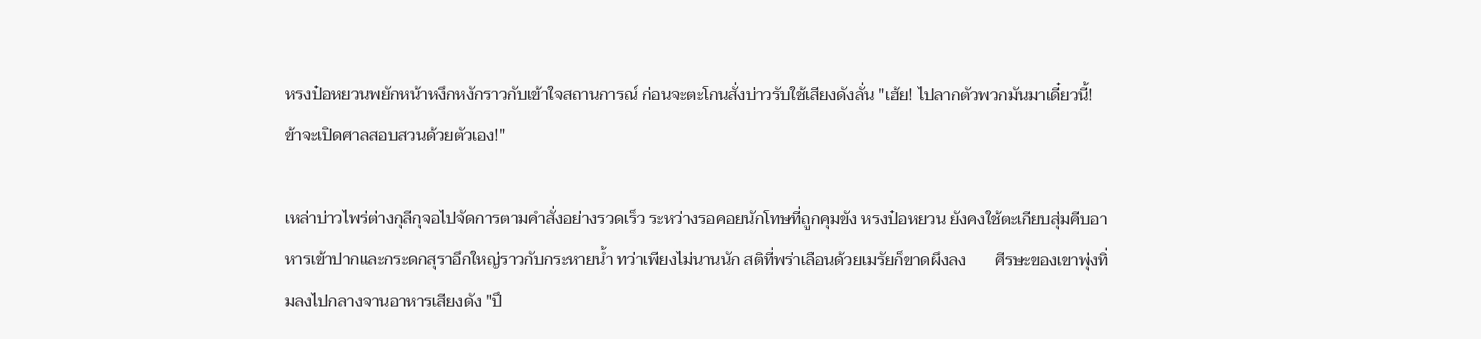หรงป๋อหยวนพยักหน้าหงึกหงักราวกับเข้าใจสถานการณ์ ก่อนจะตะโกนสั่งบ่าวรับใช้เสียงดังลั่น "เฮ้ย! ไปลากตัวพวกมันมาเดี๋ยวนี้! ข้าจะเปิดศาลสอบสวนด้วยตัวเอง!"

เหล่าบ่าวไพร่ต่างกุลีกุจอไปจัดการตามคำสั่งอย่างรวดเร็ว ระหว่างรอคอยนักโทษที่ถูกคุมขัง หรงป๋อหยวน ยังคงใช้ตะเกียบสุ่มคีบอาหารเข้าปากและกระดกสุราอึกใหญ่ราวกับกระหายน้ำ ทว่าเพียงไม่นานนัก สติที่พร่าเลือนด้วยเมรัยก็ขาดผึงลง       ศีรษะของเขาพุ่งทิ่มลงไปกลางจานอาหารเสียงดัง "ปึ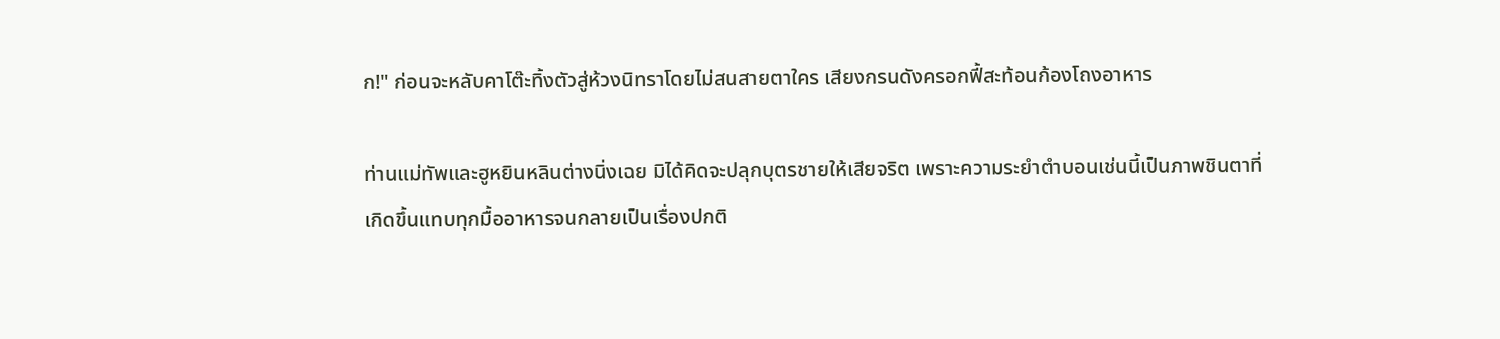ก!" ก่อนจะหลับคาโต๊ะทิ้งตัวสู่ห้วงนิทราโดยไม่สนสายตาใคร เสียงกรนดังครอกฟี้สะท้อนก้องโถงอาหาร

ท่านแม่ทัพและฮูหยินหลินต่างนิ่งเฉย มิได้คิดจะปลุกบุตรชายให้เสียจริต เพราะความระยำตำบอนเช่นนี้เป็นภาพชินตาที่เกิดขึ้นแทบทุกมื้ออาหารจนกลายเป็นเรื่องปกติ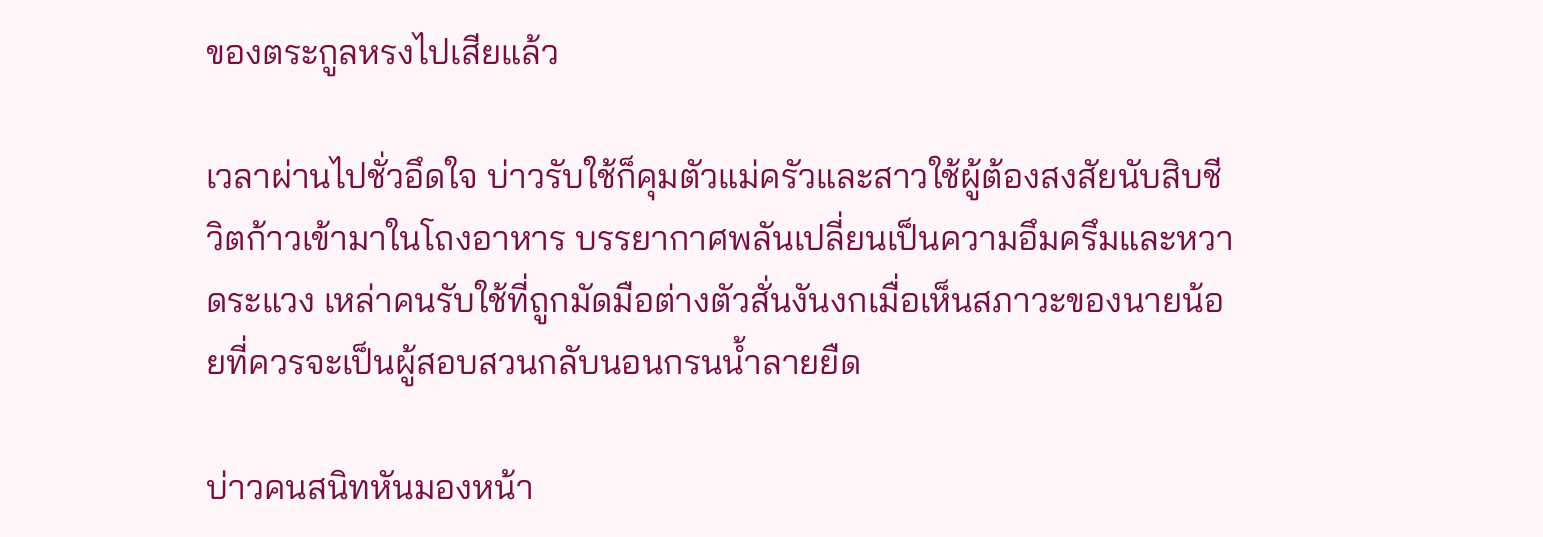ของตระกูลหรงไปเสียแล้ว

เวลาผ่านไปชั่วอึดใจ บ่าวรับใช้ก็คุมตัวแม่ครัวและสาวใช้ผู้ต้องสงสัยนับสิบชีวิตก้าวเข้ามาในโถงอาหาร บรรยากาศพลันเปลี่ยนเป็นความอึมครึมและหวาดระแวง เหล่าคนรับใช้ที่ถูกมัดมือต่างตัวสั่นงันงกเมื่อเห็นสภาวะของนายน้อยที่ควรจะเป็นผู้สอบสวนกลับนอนกรนน้ำลายยืด

บ่าวคนสนิทหันมองหน้า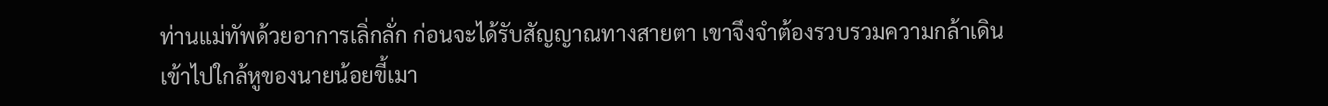ท่านแม่ทัพด้วยอาการเลิ่กลั่ก ก่อนจะได้รับสัญญาณทางสายตา เขาจึงจำต้องรวบรวมความกล้าเดินเข้าไปใกล้หูของนายน้อยขี้เมา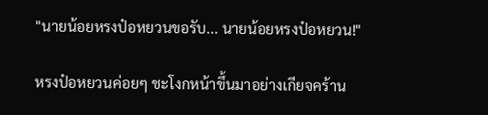"นายน้อยหรงป๋อหยวนขอรับ... นายน้อยหรงป๋อหยวน!"

หรงป๋อหยวนค่อยๆ ชะโงกหน้าขึ้นมาอย่างเกียจคร้าน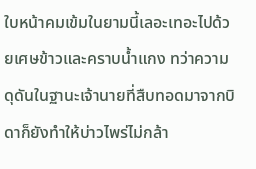ใบหน้าคมเข้มในยามนี้เลอะเทอะไปด้วยเศษข้าวและคราบน้ำแกง ทว่าความดุดันในฐานะเจ้านายที่สืบทอดมาจากบิดาก็ยังทำให้บ่าวไพร่ไม่กล้า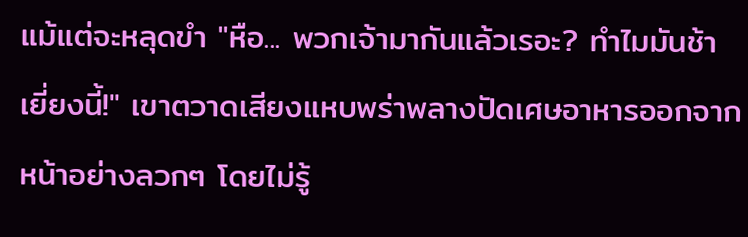แม้แต่จะหลุดขำ "หือ... พวกเจ้ามากันแล้วเรอะ? ทำไมมันช้าเยี่ยงนี้!" เขาตวาดเสียงแหบพร่าพลางปัดเศษอาหารออกจากหน้าอย่างลวกๆ โดยไม่รู้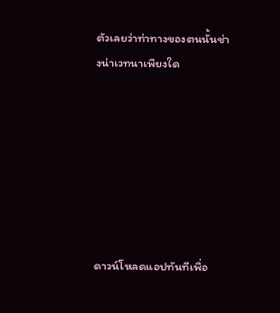ตัวเลยว่าท่าทางของตนนั้นช่างน่าเวทนาเพียงใด







ดาวน์โหลดแอปทันทีเพื่อ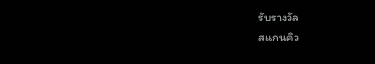รับรางวัล
สแกนคิว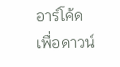อาร์โค้ดเพื่อดาวน์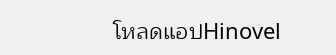โหลดแอปHinovel